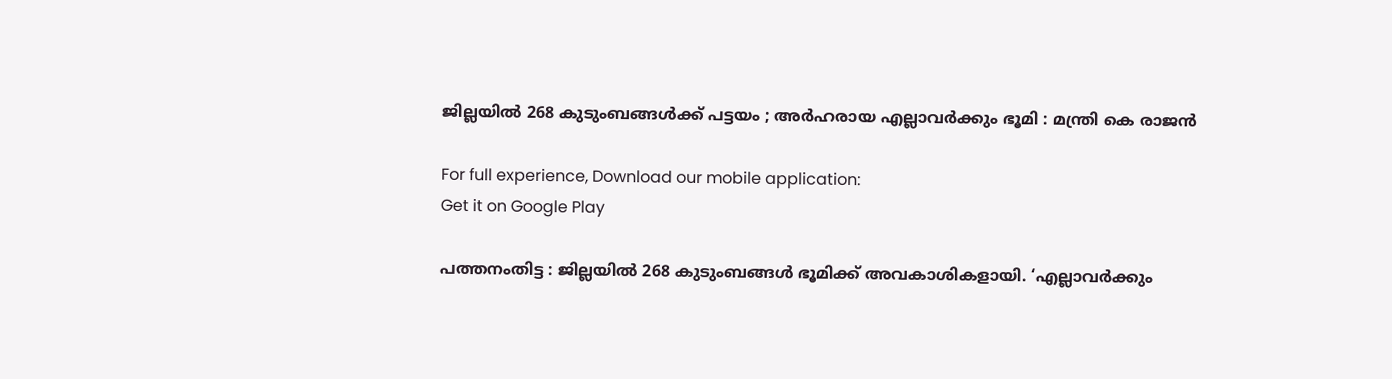ജില്ലയില്‍ 268 കുടുംബങ്ങള്‍ക്ക് പട്ടയം ; അര്‍ഹരായ എല്ലാവര്‍ക്കും ഭൂമി : മന്ത്രി കെ രാജന്‍

For full experience, Download our mobile application:
Get it on Google Play

പത്തനംതിട്ട : ജില്ലയില്‍ 268 കുടുംബങ്ങള്‍ ഭൂമിക്ക് അവകാശികളായി. ‘എല്ലാവര്‍ക്കും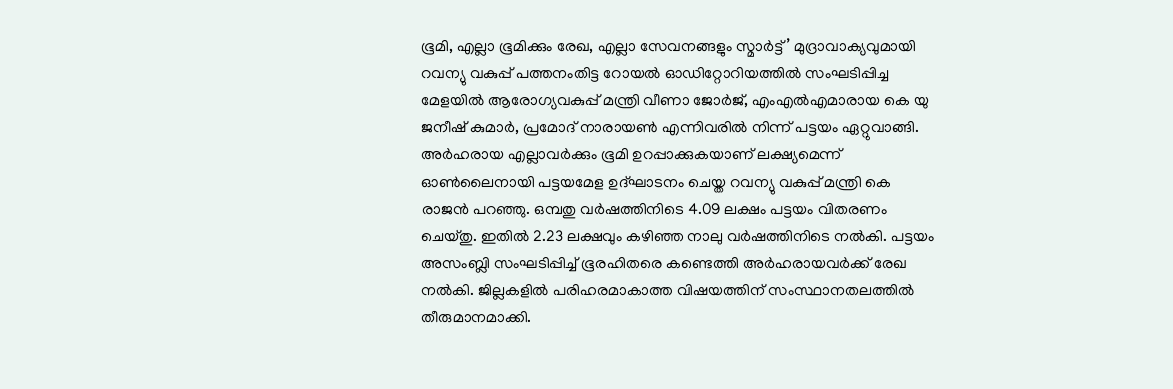ഭൂമി, എല്ലാ ഭൂമിക്കും രേഖ, എല്ലാ സേവനങ്ങളും സ്മാര്‍ട്ട്’ മുദ്രാവാക്യവുമായി റവന്യു വകുപ്പ് പത്തനംതിട്ട റോയല്‍ ഓഡിറ്റോറിയത്തില്‍ സംഘടിപ്പിച്ച മേളയില്‍ ആരോഗ്യവകുപ്പ് മന്ത്രി വീണാ ജോര്‍ജ്, എംഎല്‍എമാരായ കെ യു ജനീഷ് കുമാര്‍, പ്രമോദ് നാരായണ്‍ എന്നിവരില്‍ നിന്ന് പട്ടയം ഏറ്റുവാങ്ങി. അര്‍ഹരായ എല്ലാവര്‍ക്കും ഭൂമി ഉറപ്പാക്കുകയാണ് ലക്ഷ്യമെന്ന് ഓണ്‍ലൈനായി പട്ടയമേള ഉദ്ഘാടനം ചെയ്ത റവന്യു വകുപ്പ് മന്ത്രി കെ രാജന്‍ പറഞ്ഞു. ഒമ്പതു വര്‍ഷത്തിനിടെ 4.09 ലക്ഷം പട്ടയം വിതരണം ചെയ്തു. ഇതില്‍ 2.23 ലക്ഷവും കഴിഞ്ഞ നാലു വര്‍ഷത്തിനിടെ നല്‍കി. പട്ടയം അസംബ്ലി സംഘടിപ്പിച്ച് ഭൂരഹിതരെ കണ്ടെത്തി അര്‍ഹരായവര്‍ക്ക് രേഖ നല്‍കി. ജില്ലകളില്‍ പരിഹരമാകാത്ത വിഷയത്തിന് സംസ്ഥാനതലത്തില്‍ തീരുമാനമാക്കി.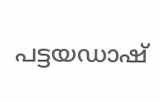പട്ടയഡാഷ്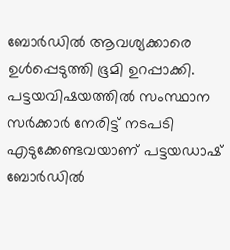ബോര്‍ഡില്‍ ആവശ്യക്കാരെ ഉള്‍പ്പെടുത്തി ഭൂമി ഉറപ്പാക്കി. പട്ടയവിഷയത്തില്‍ സംസ്ഥാന സര്‍ക്കാര്‍ നേരിട്ട് നടപടി എടുക്കേണ്ടവയാണ് പട്ടയഡാഷ് ബോര്‍ഡില്‍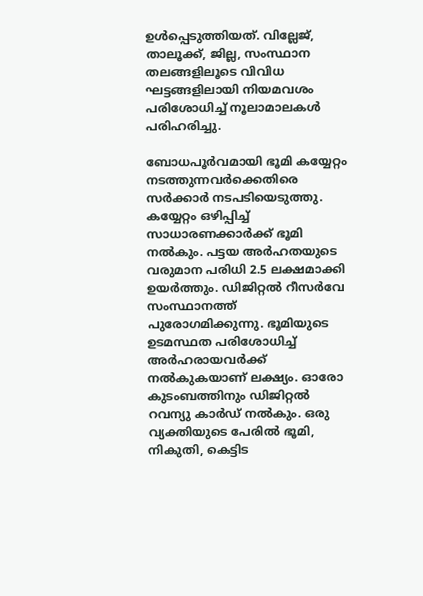ഉള്‍പ്പെടുത്തിയത്. വില്ലേജ്, താലൂക്ക്, ജില്ല, സംസ്ഥാന തലങ്ങളിലൂടെ വിവിധ ഘട്ടങ്ങളിലായി നിയമവശം പരിശോധിച്ച് നൂലാമാലകള്‍ പരിഹരിച്ചു.

ബോധപൂര്‍വമായി ഭൂമി കയ്യേറ്റം നടത്തുന്നവര്‍ക്കെതിരെ സര്‍ക്കാര്‍ നടപടിയെടുത്തു. കയ്യേറ്റം ഒഴിപ്പിച്ച് സാധാരണക്കാര്‍ക്ക് ഭൂമി നല്‍കും. പട്ടയ അര്‍ഹതയുടെ വരുമാന പരിധി 2.5 ലക്ഷമാക്കി ഉയര്‍ത്തും. ഡിജിറ്റല്‍ റീസര്‍വേ സംസ്ഥാനത്ത് പുരോഗമിക്കുന്നു. ഭൂമിയുടെ ഉടമസ്ഥത പരിശോധിച്ച് അര്‍ഹരായവര്‍ക്ക് നല്‍കുകയാണ് ലക്ഷ്യം. ഓരോ കുടംബത്തിനും ഡിജിറ്റല്‍ റവന്യു കാര്‍ഡ് നല്‍കും. ഒരു വ്യക്തിയുടെ പേരില്‍ ഭൂമി, നികുതി, കെട്ടിട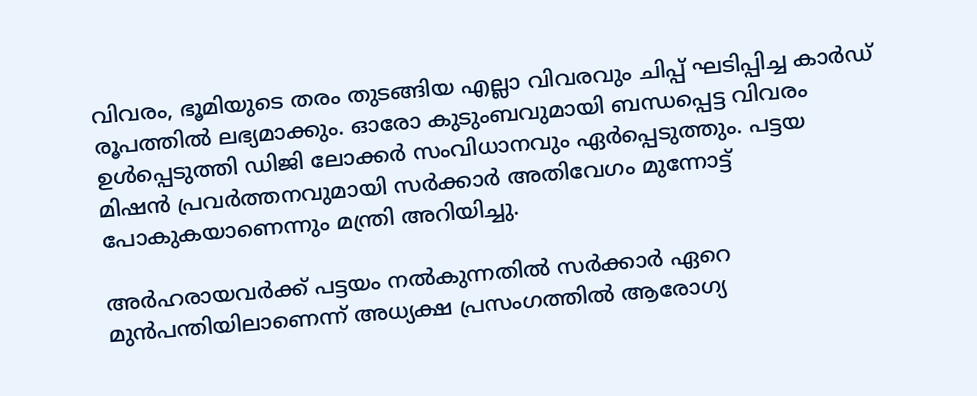വിവരം, ഭൂമിയുടെ തരം തുടങ്ങിയ എല്ലാ വിവരവും ചിപ്പ് ഘടിപ്പിച്ച കാര്‍ഡ് രൂപത്തില്‍ ലഭ്യമാക്കും. ഓരോ കുടുംബവുമായി ബന്ധപ്പെട്ട വിവരം ഉള്‍പ്പെടുത്തി ഡിജി ലോക്കര്‍ സംവിധാനവും ഏര്‍പ്പെടുത്തും. പട്ടയ മിഷന്‍ പ്രവര്‍ത്തനവുമായി സര്‍ക്കാര്‍ അതിവേഗം മുന്നോട്ട് പോകുകയാണെന്നും മന്ത്രി അറിയിച്ചു.

അര്‍ഹരായവര്‍ക്ക് പട്ടയം നല്‍കുന്നതില്‍ സര്‍ക്കാര്‍ ഏറെ മുന്‍പന്തിയിലാണെന്ന് അധ്യക്ഷ പ്രസംഗത്തില്‍ ആരോഗ്യ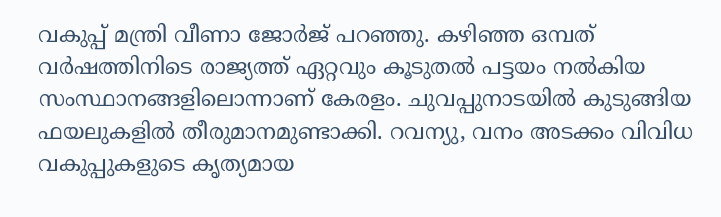വകുപ്പ് മന്ത്രി വീണാ ജോര്‍ജ് പറഞ്ഞു. കഴിഞ്ഞ ഒമ്പത് വര്‍ഷത്തിനിടെ രാജ്യത്ത് ഏറ്റവും കൂടുതല്‍ പട്ടയം നല്‍കിയ സംസ്ഥാനങ്ങളിലൊന്നാണ് കേരളം. ചുവപ്പുനാടയില്‍ കുടുങ്ങിയ ഫയലുകളില്‍ തീരുമാനമുണ്ടാക്കി. റവന്യു, വനം അടക്കം വിവിധ വകുപ്പുകളുടെ കൃത്യമായ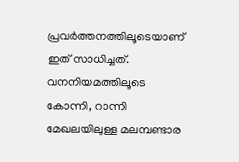പ്രവര്‍ത്തനത്തിലൂടെയാണ് ഇത് സാധിച്ചത്. വനനിയമത്തിലൂടെ കോന്നി, റാന്നി മേഖലയിലുള്ള മലമ്പണ്ടാര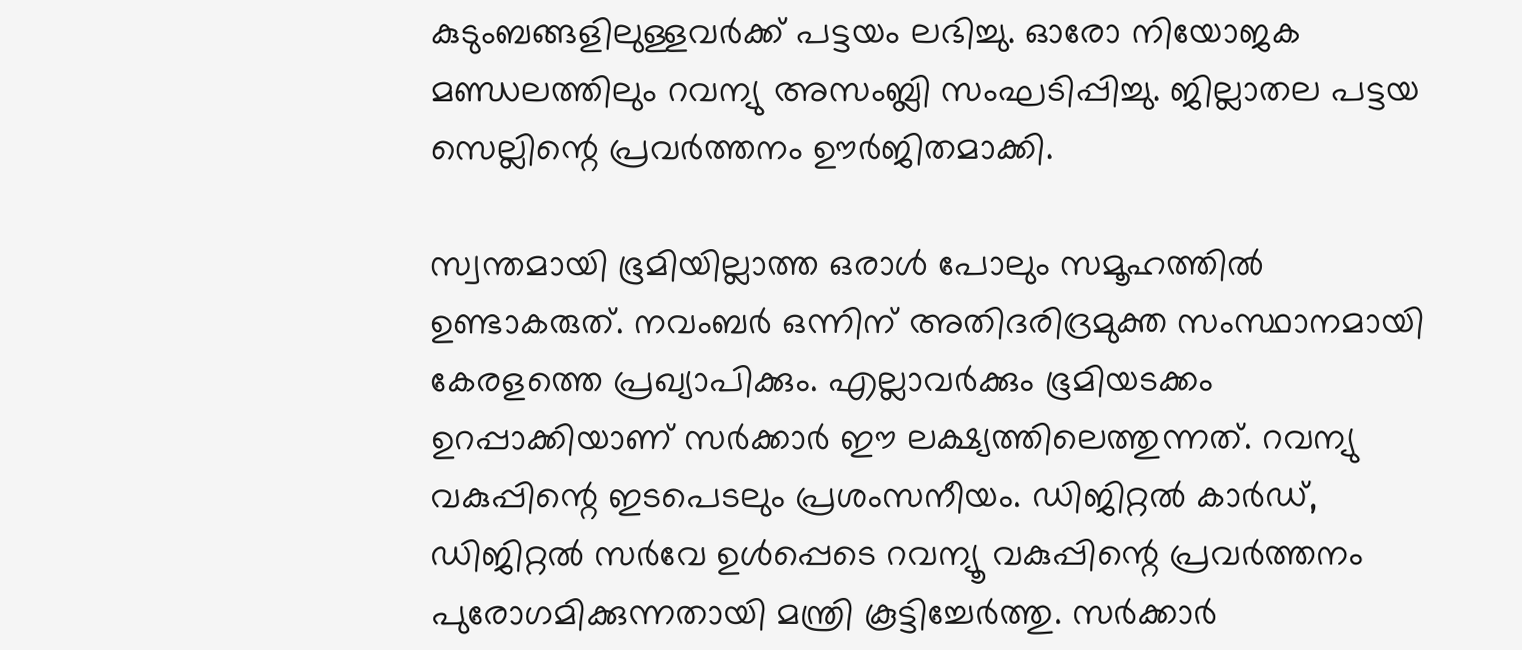കുടുംബങ്ങളിലുള്ളവര്‍ക്ക് പട്ടയം ലഭിച്ചു. ഓരോ നിയോജക മണ്ഡലത്തിലും റവന്യു അസംബ്ലി സംഘടിപ്പിച്ചു. ജില്ലാതല പട്ടയ സെല്ലിന്റെ പ്രവര്‍ത്തനം ഊര്‍ജിതമാക്കി.

സ്വന്തമായി ഭൂമിയില്ലാത്ത ഒരാള്‍ പോലും സമൂഹത്തില്‍ ഉണ്ടാകരുത്. നവംബര്‍ ഒന്നിന് അതിദരിദ്രമുക്ത സംസ്ഥാനമായി കേരളത്തെ പ്രഖ്യാപിക്കും. എല്ലാവര്‍ക്കും ഭൂമിയടക്കം ഉറപ്പാക്കിയാണ് സര്‍ക്കാര്‍ ഈ ലക്ഷ്യത്തിലെത്തുന്നത്. റവന്യു വകുപ്പിന്റെ ഇടപെടലും പ്രശംസനീയം. ഡിജിറ്റല്‍ കാര്‍ഡ്, ഡിജിറ്റല്‍ സര്‍വേ ഉള്‍പ്പെടെ റവന്യൂ വകുപ്പിന്റെ പ്രവര്‍ത്തനം പുരോഗമിക്കുന്നതായി മന്ത്രി കൂട്ടിച്ചേര്‍ത്തു. സര്‍ക്കാര്‍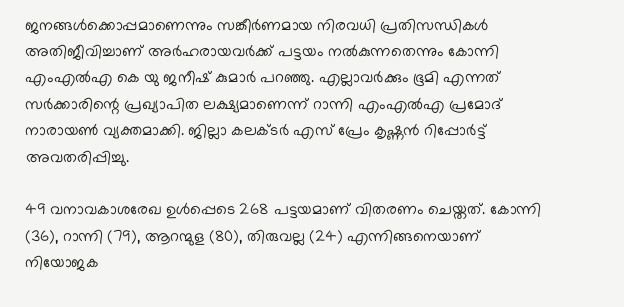ജനങ്ങള്‍ക്കൊപ്പമാണെന്നും സങ്കീര്‍ണമായ നിരവധി പ്രതിസന്ധികള്‍ അതിജീവിച്ചാണ് അര്‍ഹരായവര്‍ക്ക് പട്ടയം നല്‍കുന്നതെന്നും കോന്നി എംഎല്‍എ കെ യു ജനീഷ് കുമാര്‍ പറഞ്ഞു. എല്ലാവര്‍ക്കും ഭൂമി എന്നത് സര്‍ക്കാരിന്റെ പ്രഖ്യാപിത ലക്ഷ്യമാണെന്ന് റാന്നി എംഎല്‍എ പ്രമോദ് നാരായണ്‍ വ്യക്തമാക്കി. ജില്ലാ കലക്ടര്‍ എസ് പ്രേം കൃഷ്ണന്‍ റിപ്പോര്‍ട്ട് അവതരിപ്പിച്ചു.

49 വനാവകാശരേഖ ഉള്‍പ്പെടെ 268 പട്ടയമാണ് വിതരണം ചെയ്തത്. കോന്നി (36), റാന്നി (79), ആറന്മുള (80), തിരുവല്ല (24) എന്നിങ്ങനെയാണ് നിയോജക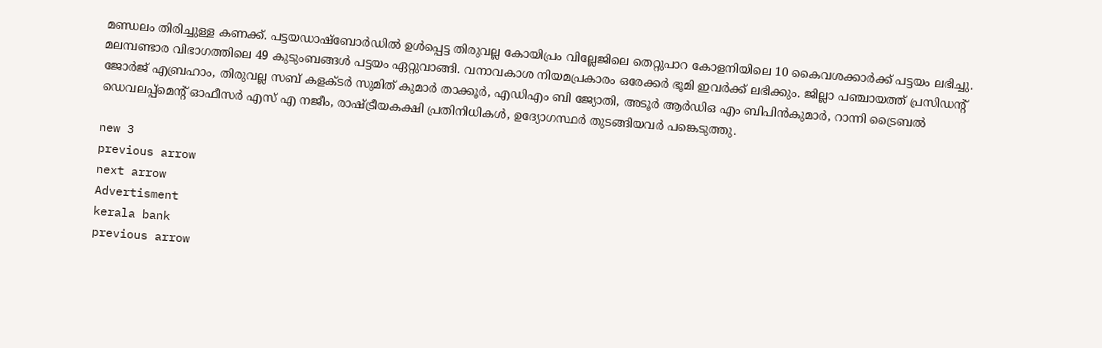മണ്ഡലം തിരിച്ചുള്ള കണക്ക്. പട്ടയഡാഷ്‌ബോര്‍ഡില്‍ ഉള്‍പ്പെട്ട തിരുവല്ല കോയിപ്രം വില്ലേജിലെ തെറ്റുപാറ കോളനിയിലെ 10 കൈവശക്കാര്‍ക്ക് പട്ടയം ലഭിച്ചു. മലമ്പണ്ടാര വിഭാഗത്തിലെ 49 കുടുംബങ്ങള്‍ പട്ടയം ഏറ്റുവാങ്ങി. വനാവകാശ നിയമപ്രകാരം ഒരേക്കര്‍ ഭൂമി ഇവര്‍ക്ക് ലഭിക്കും. ജില്ലാ പഞ്ചായത്ത് പ്രസിഡന്റ് ജോര്‍ജ് എബ്രഹാം, തിരുവല്ല സബ് കളക്ടര്‍ സുമിത് കുമാര്‍ താക്കൂര്‍, എഡിഎം ബി ജ്യോതി, അടൂര്‍ ആര്‍ഡിഒ എം ബിപിന്‍കുമാര്‍, റാന്നി ട്രൈബല്‍ ഡെവലപ്പ്‌മെന്റ് ഓഫീസര്‍ എസ് എ നജീം, രാഷ്ട്രീയകക്ഷി പ്രതിനിധികള്‍, ഉദ്യോഗസ്ഥര്‍ തുടങ്ങിയവര്‍ പങ്കെടുത്തു.

new 3
previous arrow
next arrow
Advertisment
kerala bank
previous arrow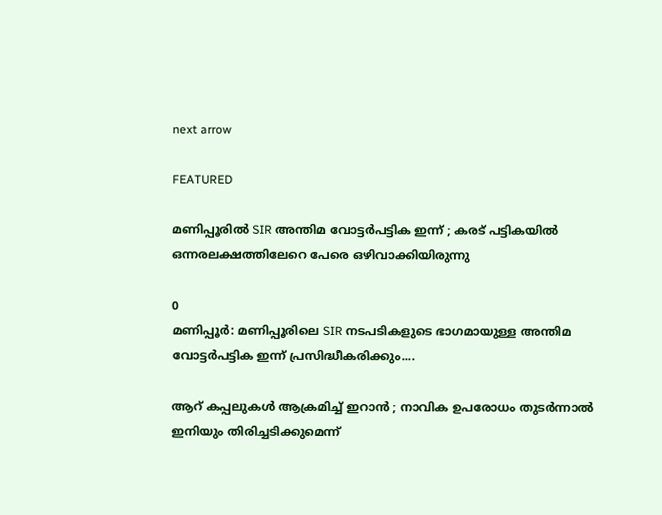next arrow

FEATURED

മണിപ്പൂരിൽ SIR അന്തിമ വോട്ടർപട്ടിക ഇന്ന് ; കരട് പട്ടികയിൽ ഒന്നരലക്ഷത്തിലേറെ പേരെ ഒഴിവാക്കിയിരുന്നു

0
മണിപ്പൂർ: മണിപ്പൂരിലെ SIR നടപടികളുടെ ഭാഗമായുള്ള അന്തിമ വോട്ടർപട്ടിക ഇന്ന് പ്രസിദ്ധീകരിക്കും....

ആറ് കപ്പലുകള്‍ ആക്രമിച്ച് ഇറാന്‍ ; നാവിക ഉപരോധം തുടര്‍ന്നാല്‍ ഇനിയും തിരിച്ചടിക്കുമെന്ന്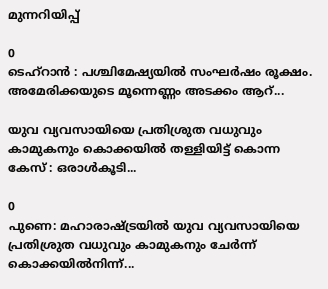മുന്നറിയിപ്പ്

0
ടെഹ്‌റാന്‍ : പശ്ചിമേഷ്യയില്‍ സംഘര്‍ഷം രൂക്ഷം. അമേരിക്കയുടെ മൂന്നെണ്ണം അടക്കം ആറ്...

യുവ വ്യവസായിയെ പ്രതിശ്രുത വധുവും കാമുകനും കൊക്കയിൽ തള്ളിയിട്ട് കൊന്ന കേസ് : ഒരാൾകൂടി...

0
പുണെ: മഹാരാഷ്ട്രയിൽ യുവ വ്യവസായിയെ പ്രതിശ്രുത വധുവും കാമുകനും ചേർന്ന് കൊക്കയിൽനിന്ന്...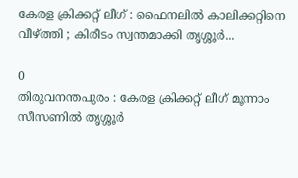കേരള ക്രിക്കറ്റ് ലീഗ് : ഫൈനലിൽ കാലിക്കറ്റിനെ വീഴ്ത്തി ; കിരീടം സ്വന്തമാക്കി തൃശ്ശൂർ...

0
തിരുവനന്തപുരം : കേരള ക്രിക്കറ്റ് ലീഗ് മൂന്നാം സീസണിൽ തൃശ്ശൂർ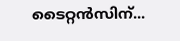ടൈറ്റൻസിന്...